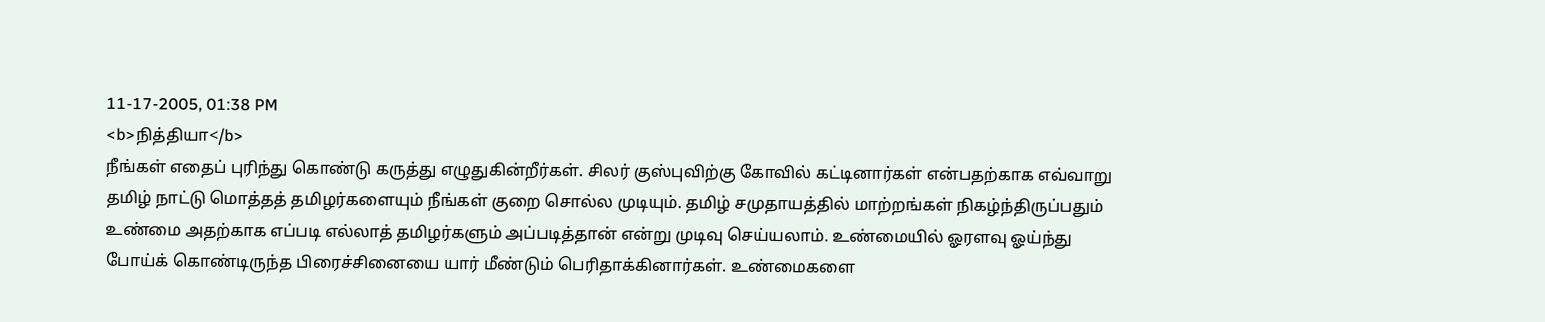11-17-2005, 01:38 PM
<b>நித்தியா</b>
நீங்கள் எதைப் புரிந்து கொண்டு கருத்து எழுதுகின்றீர்கள். சிலர் குஸ்புவிற்கு கோவில் கட்டினார்கள் என்பதற்காக எவ்வாறு தமிழ் நாட்டு மொத்தத் தமிழர்களையும் நீங்கள் குறை சொல்ல முடியும். தமிழ் சமுதாயத்தில் மாற்றங்கள் நிகழ்ந்திருப்பதும் உண்மை அதற்காக எப்படி எல்லாத் தமிழர்களும் அப்படித்தான் என்று முடிவு செய்யலாம். உண்மையில் ஓரளவு ஓய்ந்து போய்க் கொண்டிருந்த பிரைச்சினையை யார் மீண்டும் பெரிதாக்கினார்கள். உண்மைகளை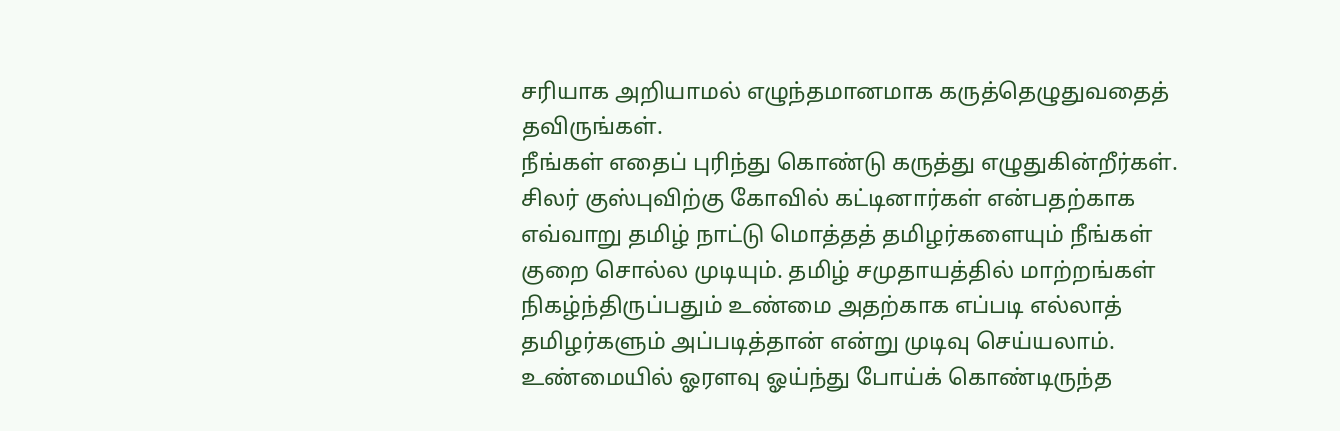சரியாக அறியாமல் எழுந்தமானமாக கருத்தெழுதுவதைத் தவிருங்கள்.
நீங்கள் எதைப் புரிந்து கொண்டு கருத்து எழுதுகின்றீர்கள். சிலர் குஸ்புவிற்கு கோவில் கட்டினார்கள் என்பதற்காக எவ்வாறு தமிழ் நாட்டு மொத்தத் தமிழர்களையும் நீங்கள் குறை சொல்ல முடியும். தமிழ் சமுதாயத்தில் மாற்றங்கள் நிகழ்ந்திருப்பதும் உண்மை அதற்காக எப்படி எல்லாத் தமிழர்களும் அப்படித்தான் என்று முடிவு செய்யலாம். உண்மையில் ஓரளவு ஓய்ந்து போய்க் கொண்டிருந்த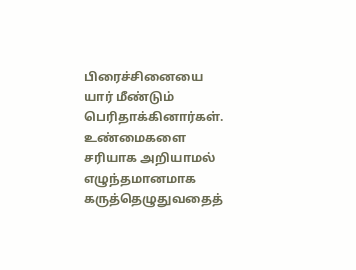பிரைச்சினையை யார் மீண்டும் பெரிதாக்கினார்கள். உண்மைகளை சரியாக அறியாமல் எழுந்தமானமாக கருத்தெழுதுவதைத்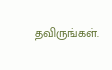தவிருங்கள்.